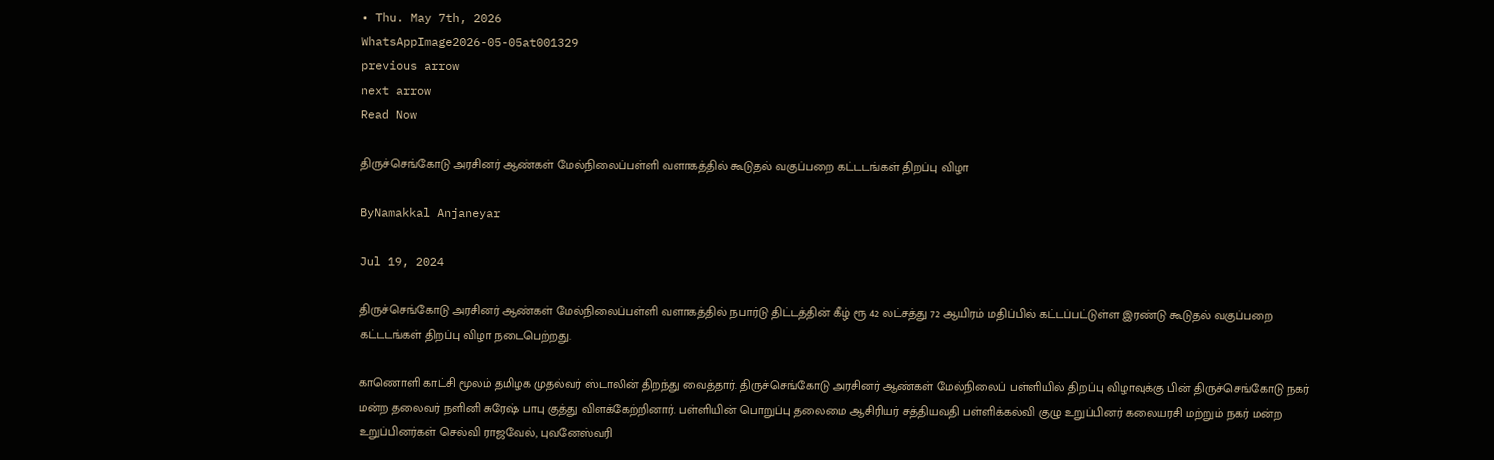• Thu. May 7th, 2026
WhatsAppImage2026-05-05at001329
previous arrow
next arrow
Read Now

திருச்செங்கோடு அரசினர் ஆண்கள் மேல்நிலைப்பள்ளி வளாகத்தில் கூடுதல் வகுப்பறை கட்டடங்கள் திறப்பு விழா

ByNamakkal Anjaneyar

Jul 19, 2024

திருச்செங்கோடு அரசினர் ஆண்கள் மேல்நிலைப்பள்ளி வளாகத்தில் நபார்டு திட்டத்தின் கீழ் ரூ 42 லட்சத்து 72 ஆயிரம் மதிப்பில் கட்டப்பட்டுள்ள இரண்டு கூடுதல் வகுப்பறை கட்டடங்கள் திறப்பு விழா நடைபெற்றது.

காணொளி காட்சி மூலம் தமிழக முதல்வர் ஸ்டாலின் திறந்து வைத்தார். திருச்செங்கோடு அரசினர் ஆண்கள் மேல்நிலைப் பள்ளியில் திறப்பு விழாவுக்கு பின் திருச்செங்கோடு நகர் மன்ற தலைவர் நளினி சுரேஷ் பாபு குத்து விளக்கேற்றினார். பள்ளியின் பொறுப்பு தலைமை ஆசிரியர் சத்தியவதி பள்ளிக்கல்வி குழு உறுப்பினர் கலையரசி மற்றும் நகர் மன்ற உறுப்பினர்கள் செல்வி ராஜவேல், புவனேஸ்வரி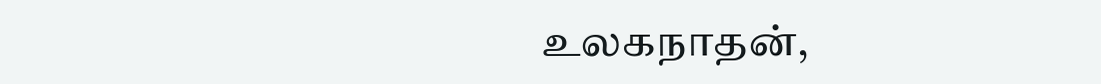உலகநாதன்,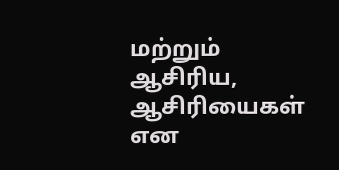மற்றும் ஆசிரிய, ஆசிரியைகள் என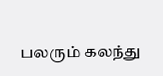பலரும் கலந்து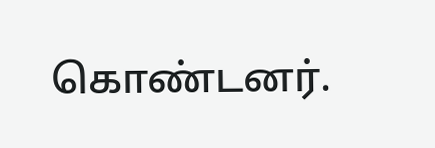கொண்டனர்.